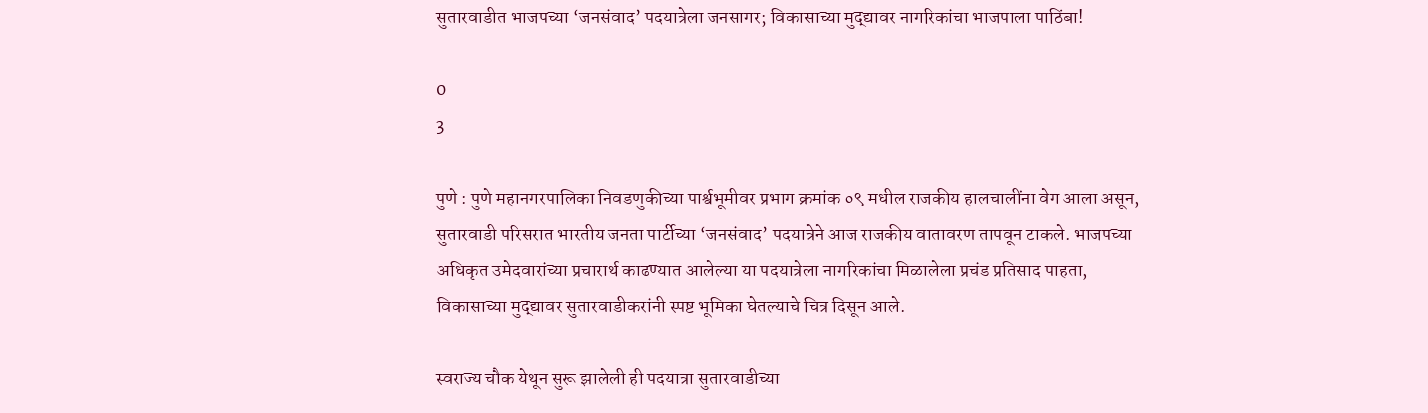सुतारवाडीत भाजपच्या ‘जनसंवाद’ पदयात्रेला जनसागर; विकासाच्या मुद्द्यावर नागरिकांचा भाजपाला पाठिंबा!

0
3

पुणे : पुणे महानगरपालिका निवडणुकीच्या पार्श्वभूमीवर प्रभाग क्रमांक ०९ मधील राजकीय हालचालींना वेग आला असून, सुतारवाडी परिसरात भारतीय जनता पार्टीच्या ‘जनसंवाद’ पदयात्रेने आज राजकीय वातावरण तापवून टाकले. भाजपच्या अधिकृत उमेदवारांच्या प्रचारार्थ काढण्यात आलेल्या या पदयात्रेला नागरिकांचा मिळालेला प्रचंड प्रतिसाद पाहता, विकासाच्या मुद्द्यावर सुतारवाडीकरांनी स्पष्ट भूमिका घेतल्याचे चित्र दिसून आले.

स्वराज्य चौक येथून सुरू झालेली ही पदयात्रा सुतारवाडीच्या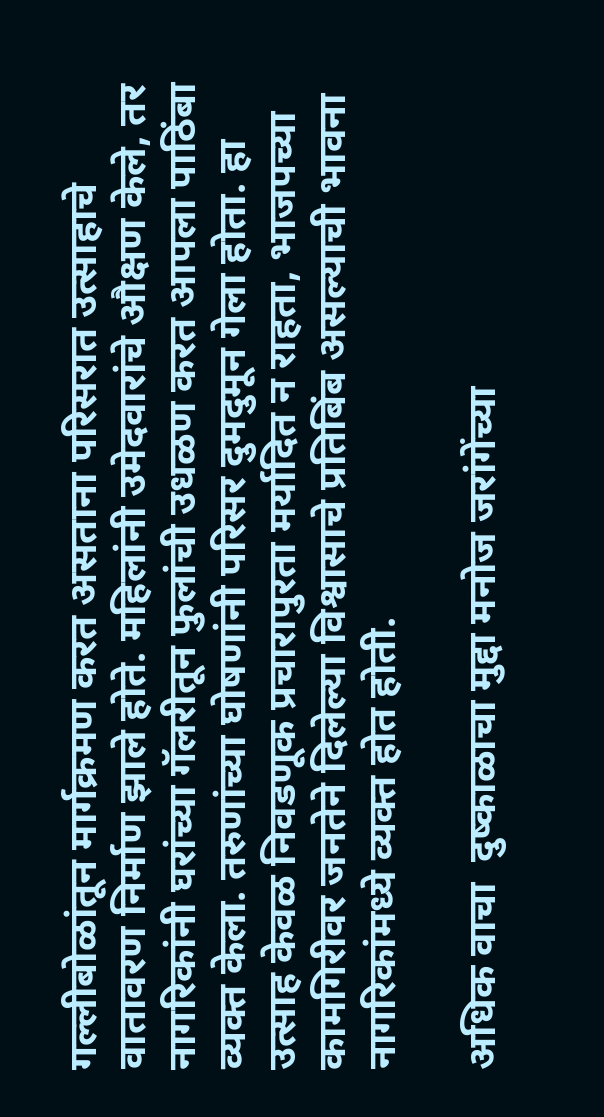गल्लीबोळांतून मार्गक्रमण करत असताना परिसरात उत्साहाचे वातावरण निर्माण झाले होते. महिलांनी उमेदवारांचे औक्षण केले, तर नागरिकांनी घरांच्या गॅलरीतून फुलांची उधळण करत आपला पाठिंबा व्यक्त केला. तरुणांच्या घोषणांनी परिसर दुमदुमून गेला होता. हा उत्साह केवळ निवडणूक प्रचारापुरता मर्यादित न राहता, भाजपच्या कामगिरीवर जनतेने दिलेल्या विश्वासाचे प्रतिबिंब असल्याची भावना नागरिकांमध्ये व्यक्त होत होती.

अधिक वाचा  दुष्काळाचा मुद्दा मनोज जरांगेंच्या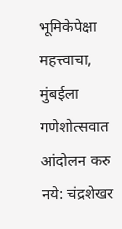भूमिकेपेक्षा महत्त्वाचा, मुंबईला गणेशोत्सवात आंदोलन करु नये: चंद्रशेखर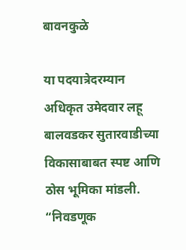बावनकुळे

या पदयात्रेदरम्यान अधिकृत उमेदवार लहू बालवडकर सुतारवाडीच्या विकासाबाबत स्पष्ट आणि ठोस भूमिका मांडली. “निवडणूक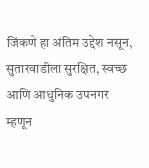जिंकणे हा अंतिम उद्देश नसून, सुतारवाडीला सुरक्षित, स्वच्छ आणि आधुनिक उपनगर म्हणून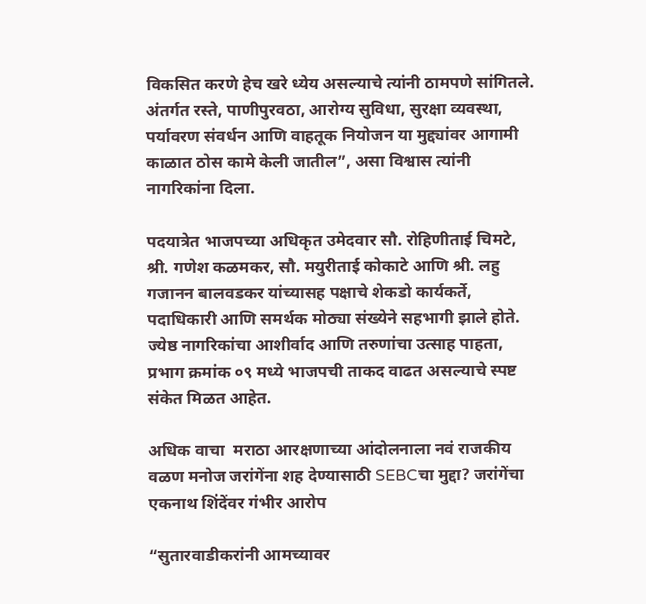विकसित करणे हेच खरे ध्येय असल्याचे त्यांनी ठामपणे सांगितले. अंतर्गत रस्ते, पाणीपुरवठा, आरोग्य सुविधा, सुरक्षा व्यवस्था, पर्यावरण संवर्धन आणि वाहतूक नियोजन या मुद्द्यांवर आगामी काळात ठोस कामे केली जातील”, असा विश्वास त्यांनी नागरिकांना दिला.

पदयात्रेत भाजपच्या अधिकृत उमेदवार सौ. रोहिणीताई चिमटे, श्री. गणेश कळमकर, सौ. मयुरीताई कोकाटे आणि श्री. लहु गजानन बालवडकर यांच्यासह पक्षाचे शेकडो कार्यकर्ते, पदाधिकारी आणि समर्थक मोठ्या संख्येने सहभागी झाले होते. ज्येष्ठ नागरिकांचा आशीर्वाद आणि तरुणांचा उत्साह पाहता, प्रभाग क्रमांक ०९ मध्ये भाजपची ताकद वाढत असल्याचे स्पष्ट संकेत मिळत आहेत.

अधिक वाचा  मराठा आरक्षणाच्या आंदोलनाला नवं राजकीय वळण मनोज जरांगेंना शह देण्यासाठी SEBCचा मुद्दा? जरांगेंचा एकनाथ शिंदेंवर गंभीर आरोप

“सुतारवाडीकरांनी आमच्यावर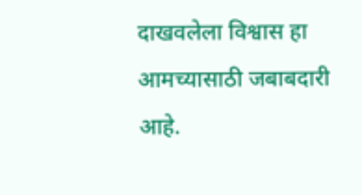दाखवलेला विश्वास हा आमच्यासाठी जबाबदारी आहे.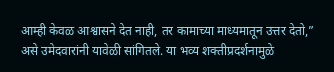आम्ही केवळ आश्वासने देत नाही, तर कामाच्या माध्यमातून उत्तर देतो,” असे उमेदवारांनी यावेळी सांगितले. या भव्य शक्तीप्रदर्शनामुळे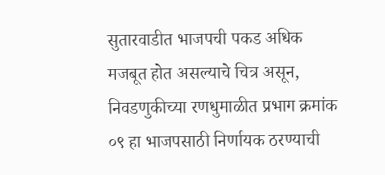सुतारवाडीत भाजपची पकड अधिक मजबूत होत असल्याचे चित्र असून, निवडणुकीच्या रणधुमाळीत प्रभाग क्रमांक ०९ हा भाजपसाठी निर्णायक ठरण्याची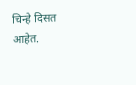चिन्हे दिसत आहेत.